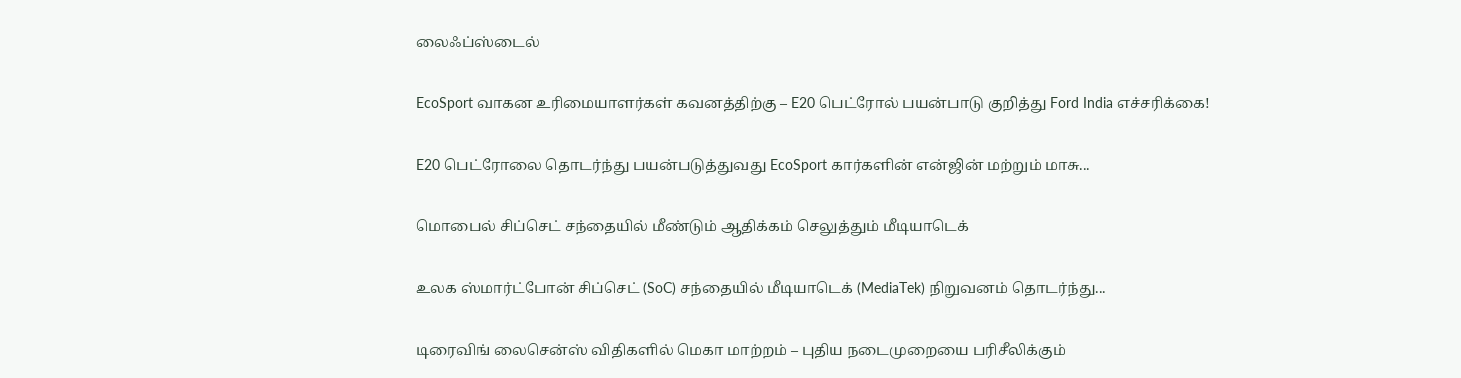லைஃப்ஸ்டைல்

EcoSport வாகன உரிமையாளர்கள் கவனத்திற்கு – E20 பெட்ரோல் பயன்பாடு குறித்து Ford India எச்சரிக்கை!

E20 பெட்ரோலை தொடர்ந்து பயன்படுத்துவது EcoSport கார்களின் என்ஜின் மற்றும் மாசு...

மொபைல் சிப்செட் சந்தையில் மீண்டும் ஆதிக்கம் செலுத்தும் மீடியாடெக்

உலக ஸ்மார்ட்போன் சிப்செட் (SoC) சந்தையில் மீடியாடெக் (MediaTek) நிறுவனம் தொடர்ந்து...

டிரைவிங் லைசென்ஸ் விதிகளில் மெகா மாற்றம் – புதிய நடைமுறையை பரிசீலிக்கும்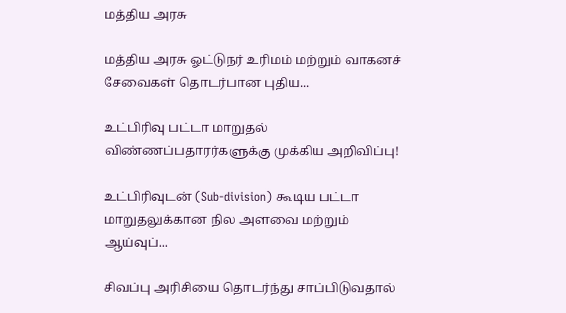மத்திய அரசு

மத்திய அரசு ஓட்டுநர் உரிமம் மற்றும் வாகனச் சேவைகள் தொடர்பான புதிய...

உட்பிரிவு பட்டா மாறுதல் விண்ணப்பதாரர்களுக்கு முக்கிய அறிவிப்பு!

உட்பிரிவுடன் (Sub-division) கூடிய பட்டா மாறுதலுக்கான நில அளவை மற்றும் ஆய்வுப்...

சிவப்பு அரிசியை தொடர்ந்து சாப்பிடுவதால்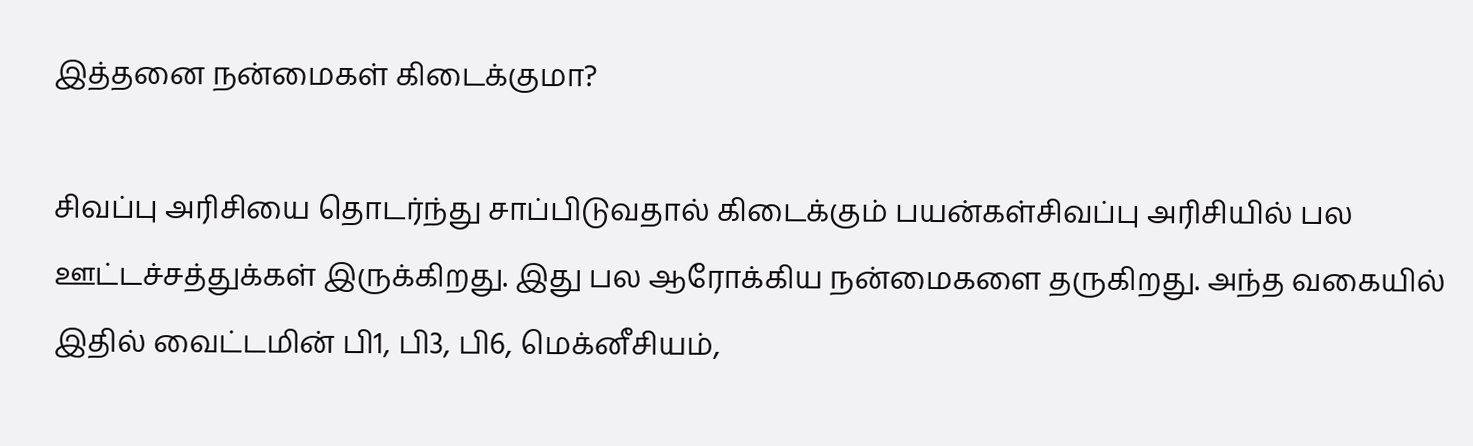இத்தனை நன்மைகள் கிடைக்குமா?

சிவப்பு அரிசியை தொடர்ந்து சாப்பிடுவதால் கிடைக்கும் பயன்கள்சிவப்பு அரிசியில் பல ஊட்டச்சத்துக்கள் இருக்கிறது. இது பல ஆரோக்கிய நன்மைகளை தருகிறது. அந்த வகையில் இதில் வைட்டமின் பி1, பி3, பி6, மெக்னீசியம்,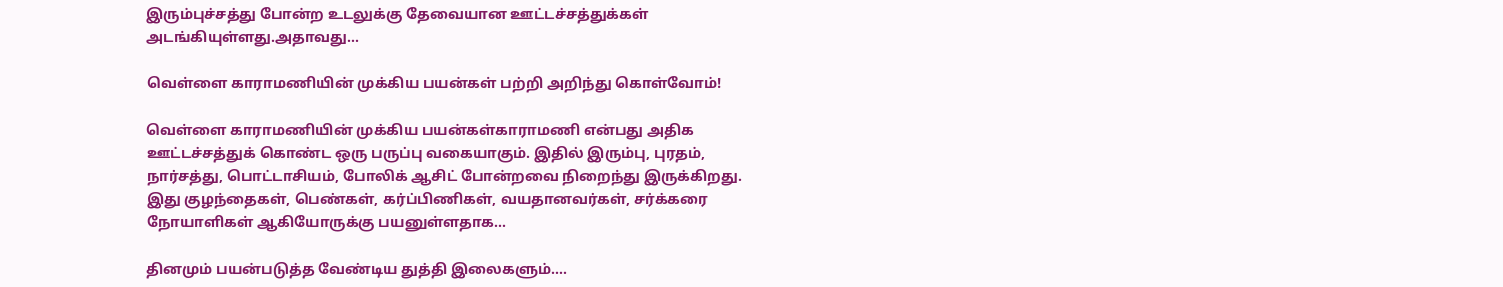இரும்புச்சத்து போன்ற உடலுக்கு தேவையான ஊட்டச்சத்துக்கள் அடங்கியுள்ளது.அதாவது...

வெள்ளை காராமணியின் முக்கிய பயன்கள் பற்றி அறிந்து கொள்வோம்!

வெள்ளை காராமணியின் முக்கிய பயன்கள்காராமணி என்பது அதிக ஊட்டச்சத்துக் கொண்ட ஒரு பருப்பு வகையாகும். இதில் இரும்பு, புரதம், நார்சத்து, பொட்டாசியம், போலிக் ஆசிட் போன்றவை நிறைந்து இருக்கிறது. இது குழந்தைகள், பெண்கள், கர்ப்பிணிகள், வயதானவர்கள், சர்க்கரை நோயாளிகள் ஆகியோருக்கு பயனுள்ளதாக...

தினமும் பயன்படுத்த வேண்டிய துத்தி இலைகளும்….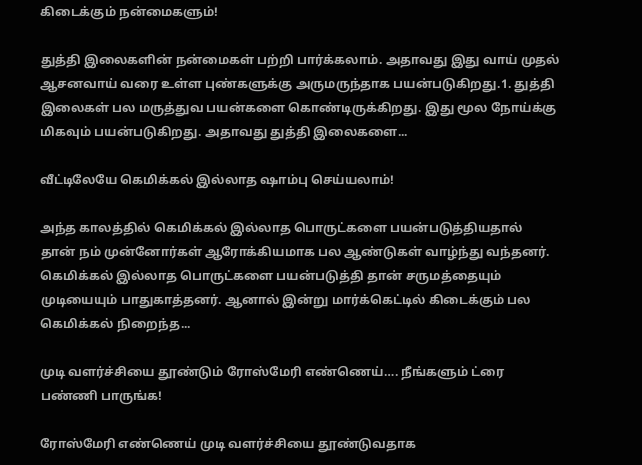கிடைக்கும் நன்மைகளும்!

துத்தி இலைகளின் நன்மைகள் பற்றி பார்க்கலாம். அதாவது இது வாய் முதல் ஆசனவாய் வரை உள்ள புண்களுக்கு அருமருந்தாக பயன்படுகிறது.1. துத்தி இலைகள் பல மருத்துவ பயன்களை கொண்டிருக்கிறது. இது மூல நோய்க்கு மிகவும் பயன்படுகிறது. அதாவது துத்தி இலைகளை...

வீட்டிலேயே கெமிக்கல் இல்லாத ஷாம்பு செய்யலாம்!

அந்த காலத்தில் கெமிக்கல் இல்லாத பொருட்களை பயன்படுத்தியதால் தான் நம் முன்னோர்கள் ஆரோக்கியமாக பல ஆண்டுகள் வாழ்ந்து வந்தனர். கெமிக்கல் இல்லாத பொருட்களை பயன்படுத்தி தான் சருமத்தையும் முடியையும் பாதுகாத்தனர். ஆனால் இன்று மார்க்கெட்டில் கிடைக்கும் பல கெமிக்கல் நிறைந்த...

முடி வளர்ச்சியை தூண்டும் ரோஸ்மேரி எண்ணெய்…. நீங்களும் ட்ரை பண்ணி பாருங்க!

ரோஸ்மேரி எண்ணெய் முடி வளர்ச்சியை தூண்டுவதாக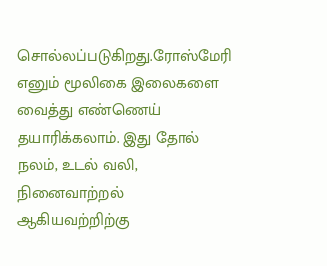சொல்லப்படுகிறது.ரோஸ்மேரி எனும் மூலிகை இலைகளை வைத்து எண்ணெய் தயாரிக்கலாம். இது தோல் நலம், உடல் வலி, நினைவாற்றல் ஆகியவற்றிற்கு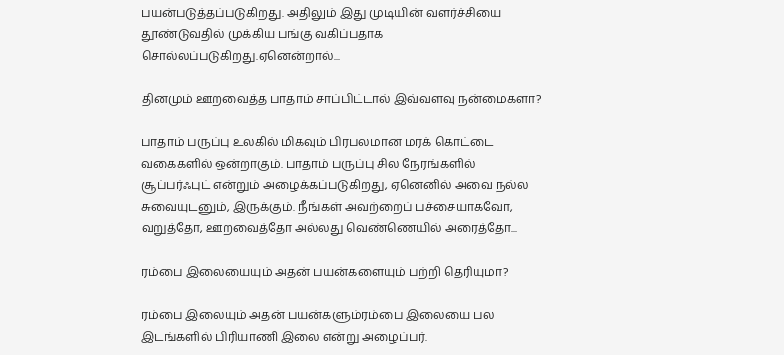பயன்படுத்தப்படுகிறது. அதிலும் இது முடியின் வளர்ச்சியை தூண்டுவதில் முக்கிய பங்கு வகிப்பதாக சொல்லப்படுகிறது.ஏனென்றால்...

தினமும் ஊறவைத்த பாதாம் சாப்பிட்டால் இவ்வளவு நன்மைகளா?

பாதாம் பருப்பு உலகில் மிகவும் பிரபலமான மரக் கொட்டை வகைகளில் ஒன்றாகும். பாதாம் பருப்பு சில நேரங்களில் சூப்பர்ஃபுட் என்றும் அழைக்கப்படுகிறது, ஏனெனில் அவை நல்ல சுவையுடனும், இருக்கும். நீங்கள் அவற்றைப் பச்சையாகவோ, வறுத்தோ, ஊறவைத்தோ அல்லது வெண்ணெயில் அரைத்தோ...

ரம்பை இலையையும் அதன் பயன்களையும் பற்றி தெரியுமா?

ரம்பை இலையும் அதன் பயன்களும்ரம்பை இலையை பல இடங்களில் பிரியாணி இலை என்று அழைப்பர்.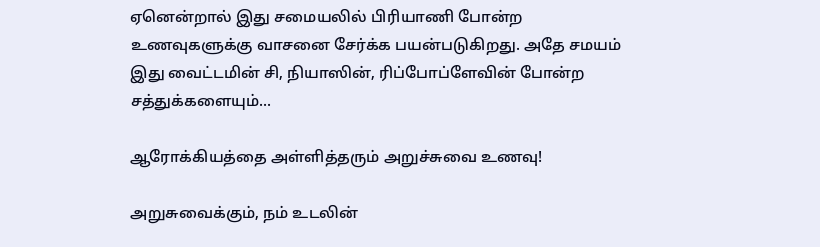ஏனென்றால் இது சமையலில் பிரியாணி போன்ற உணவுகளுக்கு வாசனை சேர்க்க பயன்படுகிறது. அதே சமயம் இது வைட்டமின் சி, நியாஸின், ரிப்போப்ளேவின் போன்ற சத்துக்களையும்...

ஆரோக்கியத்தை அள்ளித்தரும் அறுச்சுவை உணவு!

அறுசுவைக்கும், நம் உடலின்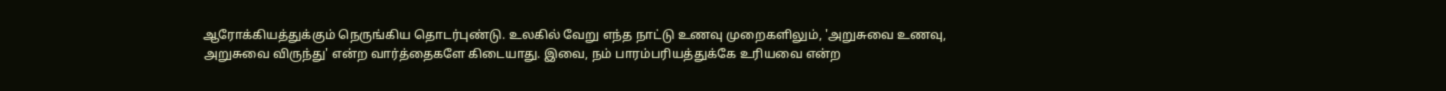ஆரோக்கியத்துக்கும் நெருங்கிய தொடர்புண்டு. உலகில் வேறு எந்த நாட்டு உணவு முறைகளிலும், 'அறுசுவை உணவு, அறுசுவை விருந்து' என்ற வார்த்தைகளே கிடையாது. இவை, நம் பாரம்பரியத்துக்கே உரியவை என்ற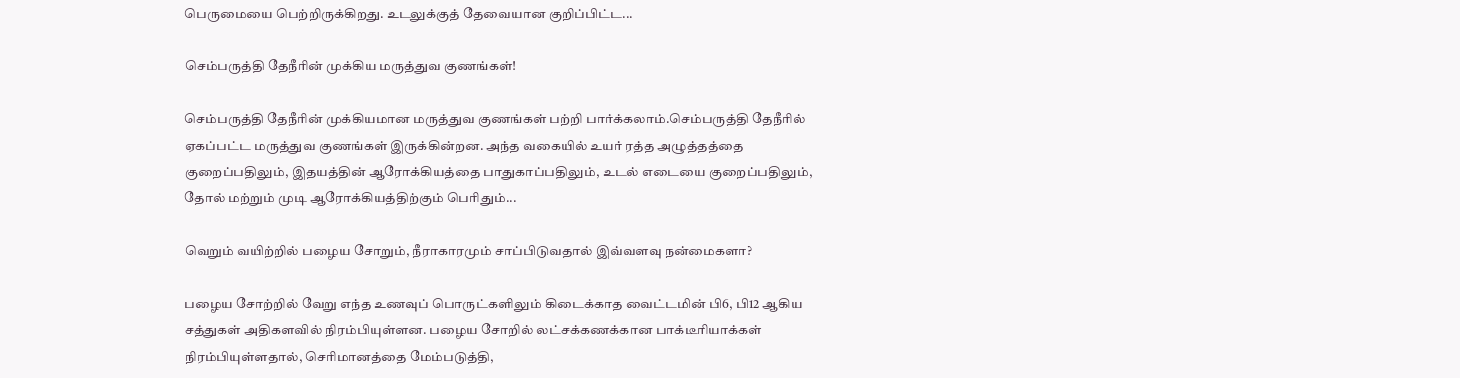பெருமையை பெற்றிருக்கிறது. உடலுக்குத் தேவையான குறிப்பிட்ட...

செம்பருத்தி தேநீரின் முக்கிய மருத்துவ குணங்கள்!

செம்பருத்தி தேநீரின் முக்கியமான மருத்துவ குணங்கள் பற்றி பார்க்கலாம்.செம்பருத்தி தேநீரில் ஏகப்பட்ட மருத்துவ குணங்கள் இருக்கின்றன. அந்த வகையில் உயர் ரத்த அழுத்தத்தை குறைப்பதிலும், இதயத்தின் ஆரோக்கியத்தை பாதுகாப்பதிலும், உடல் எடையை குறைப்பதிலும், தோல் மற்றும் முடி ஆரோக்கியத்திற்கும் பெரிதும்...

வெறும் வயிற்றில் பழைய சோறும், நீராகாரமும் சாப்பிடுவதால் இவ்வளவு நன்மைகளா?

பழைய சோற்றில் வேறு எந்த உணவுப் பொருட்களிலும் கிடைக்காத வைட்டமின் பி6, பி12 ஆகிய சத்துகள் அதிகளவில் நிரம்பியுள்ளன. பழைய சோறில் லட்சக்கணக்கான பாக்டீரியாக்கள் நிரம்பியுள்ளதால், செரிமானத்தை மேம்படுத்தி,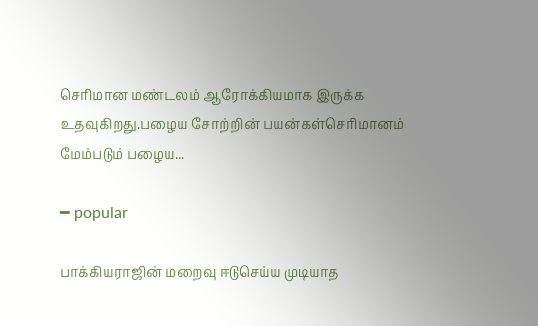செரிமான மண்டலம் ஆரோக்கியமாக இருக்க உதவுகிறது.பழைய சோற்றின் பயன்கள்செரிமானம் மேம்படும் பழைய...

━ popular

பாக்கியராஜின் மறைவு ஈடுசெய்ய முடியாத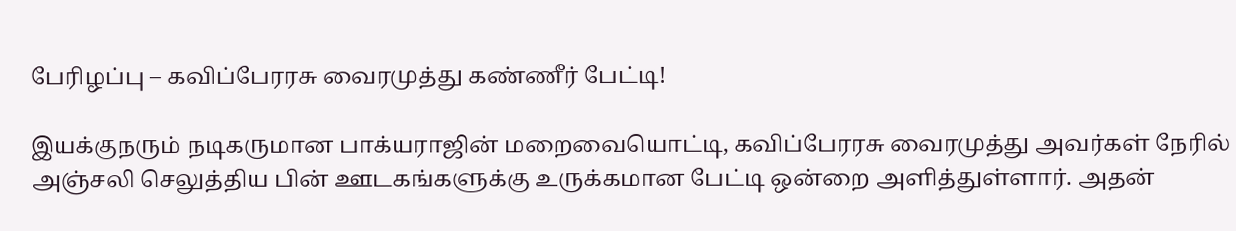பேரிழப்பு – கவிப்பேரரசு வைரமுத்து கண்ணீர் பேட்டி!

இயக்குநரும் நடிகருமான பாக்யராஜின் மறைவையொட்டி, கவிப்பேரரசு வைரமுத்து அவர்கள் நேரில் அஞ்சலி செலுத்திய பின் ஊடகங்களுக்கு உருக்கமான பேட்டி ஒன்றை அளித்துள்ளார். அதன்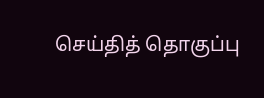செய்தித் தொகுப்பு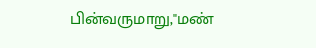பின்வருமாறு,"மண்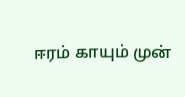ஈரம் காயும் முன்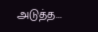அடுத்த...